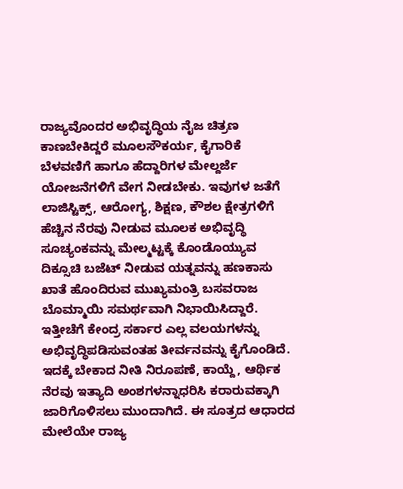ರಾಜ್ಯವೊಂದರ ಅಭಿವೃದ್ಧಿಯ ನೈಜ ಚಿತ್ರಣ ಕಾಣಬೇಕಿದ್ದರೆ ಮೂಲಸೌಕರ್ಯ, ಕೈಗಾರಿಕೆ ಬೆಳವಣಿಗೆ ಹಾಗೂ ಹೆದ್ದಾರಿಗಳ ಮೇಲ್ದರ್ಜೆ ಯೋಜನೆಗಳಿಗೆ ವೇಗ ನೀಡಬೇಕು. ಇವುಗಳ ಜತೆಗೆ ಲಾಜಿಸ್ಟಿಕ್ಸ್, ಆರೋಗ್ಯ, ಶಿಕ್ಷಣ, ಕೌಶಲ ಕ್ಷೇತ್ರಗಳಿಗೆ ಹೆಚ್ಚಿನ ನೆರವು ನೀಡುವ ಮೂಲಕ ಅಭಿವೃದ್ಧಿ ಸೂಚ್ಯಂಕವನ್ನು ಮೇಲ್ಮಟ್ಟಕ್ಕೆ ಕೊಂಡೊಯ್ಯುವ ದಿಕ್ಸೂಚಿ ಬಜೆಟ್ ನೀಡುವ ಯತ್ನವನ್ನು ಹಣಕಾಸು ಖಾತೆ ಹೊಂದಿರುವ ಮುಖ್ಯಮಂತ್ರಿ ಬಸವರಾಜ ಬೊಮ್ಮಾಯಿ ಸಮರ್ಥವಾಗಿ ನಿಭಾಯಿಸಿದ್ದಾರೆ. ಇತ್ತೀಚೆಗೆ ಕೇಂದ್ರ ಸರ್ಕಾರ ಎಲ್ಲ ವಲಯಗಳನ್ನು ಅಭಿವೃದ್ಧಿಪಡಿಸುವಂತಹ ತೀರ್ವನವನ್ನು ಕೈಗೊಂಡಿದೆ. ಇದಕ್ಕೆ ಬೇಕಾದ ನೀತಿ ನಿರೂಪಣೆ, ಕಾಯ್ದೆ, ಆರ್ಥಿಕ ನೆರವು ಇತ್ಯಾದಿ ಅಂಶಗಳನ್ನಾಧರಿಸಿ ಕರಾರುವಕ್ಕಾಗಿ ಜಾರಿಗೊಳಿಸಲು ಮುಂದಾಗಿದೆ. ಈ ಸೂತ್ರದ ಆಧಾರದ ಮೇಲೆಯೇ ರಾಜ್ಯ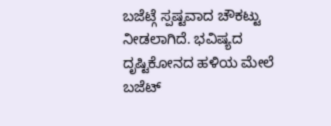ಬಜೆಟ್ಗೆ ಸ್ಪಷ್ಟವಾದ ಚೌಕಟ್ಟು ನೀಡಲಾಗಿದೆ. ಭವಿಷ್ಯದ ದೃಷ್ಟಿಕೋನದ ಹಳಿಯ ಮೇಲೆ ಬಜೆಟ್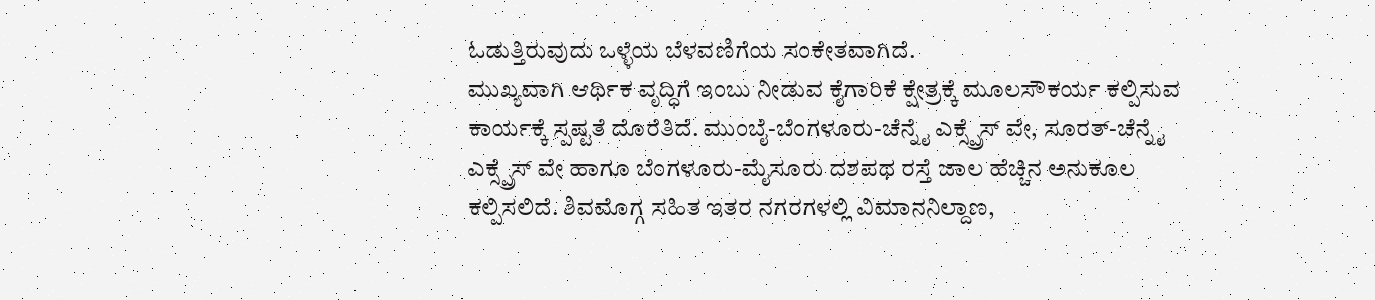ಓಡುತ್ತಿರುವುದು ಒಳ್ಳೆಯ ಬೆಳವಣಿಗೆಯ ಸಂಕೇತವಾಗಿದೆ.
ಮುಖ್ಯವಾಗಿ ಆರ್ಥಿಕ ವೃದ್ಧಿಗೆ ಇಂಬು ನೀಡುವ ಕೈಗಾರಿಕೆ ಕ್ಷೇತ್ರಕ್ಕೆ ಮೂಲಸೌಕರ್ಯ ಕಲ್ಪಿಸುವ ಕಾರ್ಯಕ್ಕೆ ಸ್ಪಷ್ಟತೆ ದೊರೆತಿದೆ. ಮುಂಬೈ-ಬೆಂಗಳೂರು-ಚೆನ್ನೈ ಎಕ್ಸ್ಪ್ರೆಸ್ ವೇ, ಸೂರತ್-ಚೆನ್ನೈ ಎಕ್ಸ್ಪ್ರೆಸ್ ವೇ ಹಾಗೂ ಬೆಂಗಳೂರು-ಮೈಸೂರು ದಶಪಥ ರಸ್ತೆ ಜಾಲ ಹೆಚ್ಚಿನ ಅನುಕೂಲ ಕಲ್ಪಿಸಲಿದೆ. ಶಿವಮೊಗ್ಗ ಸಹಿತ ಇತರ ನಗರಗಳಲ್ಲಿ ವಿಮಾನನಿಲ್ದಾಣ,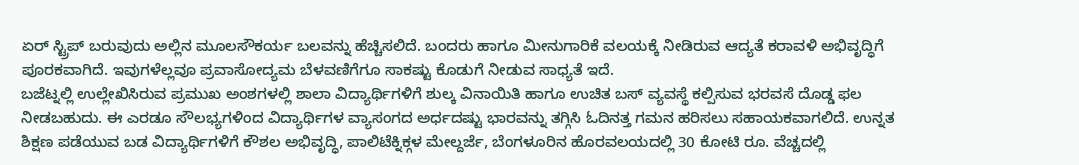ಏರ್ ಸ್ಟ್ರಿಪ್ ಬರುವುದು ಅಲ್ಲಿನ ಮೂಲಸೌಕರ್ಯ ಬಲವನ್ನು ಹೆಚ್ಚಿಸಲಿದೆ. ಬಂದರು ಹಾಗೂ ಮೀನುಗಾರಿಕೆ ವಲಯಕ್ಕೆ ನೀಡಿರುವ ಆದ್ಯತೆ ಕರಾವಳಿ ಅಭಿವೃದ್ಧಿಗೆ ಪೂರಕವಾಗಿದೆ. ಇವುಗಳೆಲ್ಲವೂ ಪ್ರವಾಸೋದ್ಯಮ ಬೆಳವಣಿಗೆಗೂ ಸಾಕಷ್ಟು ಕೊಡುಗೆ ನೀಡುವ ಸಾಧ್ಯತೆ ಇದೆ.
ಬಜೆಟ್ನಲ್ಲಿ ಉಲ್ಲೇಖಿಸಿರುವ ಪ್ರಮುಖ ಅಂಶಗಳಲ್ಲಿ ಶಾಲಾ ವಿದ್ಯಾರ್ಥಿಗಳಿಗೆ ಶುಲ್ಕ ವಿನಾಯಿತಿ ಹಾಗೂ ಉಚಿತ ಬಸ್ ವ್ಯವಸ್ಥೆ ಕಲ್ಪಿಸುವ ಭರವಸೆ ದೊಡ್ಡ ಫಲ ನೀಡಬಹುದು. ಈ ಎರಡೂ ಸೌಲಭ್ಯಗಳಿಂದ ವಿದ್ಯಾರ್ಥಿಗಳ ವ್ಯಾಸಂಗದ ಅರ್ಧದಷ್ಟು ಭಾರವನ್ನು ತಗ್ಗಿಸಿ ಓದಿನತ್ತ ಗಮನ ಹರಿಸಲು ಸಹಾಯಕವಾಗಲಿದೆ. ಉನ್ನತ ಶಿಕ್ಷಣ ಪಡೆಯುವ ಬಡ ವಿದ್ಯಾರ್ಥಿಗಳಿಗೆ ಕೌಶಲ ಅಭಿವೃದ್ಧಿ, ಪಾಲಿಟೆಕ್ನಿಕ್ಗಳ ಮೇಲ್ದರ್ಜೆ, ಬೆಂಗಳೂರಿನ ಹೊರವಲಯದಲ್ಲಿ 30 ಕೋಟಿ ರೂ. ವೆಚ್ಚದಲ್ಲಿ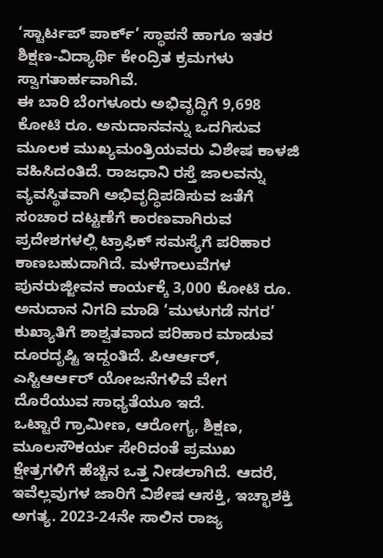‘ಸ್ಟಾರ್ಟಪ್ ಪಾರ್ಕ್’ ಸ್ಥಾಪನೆ ಹಾಗೂ ಇತರ ಶಿಕ್ಷಣ-ವಿದ್ಯಾರ್ಥಿ ಕೇಂದ್ರಿತ ಕ್ರಮಗಳು ಸ್ವಾಗತಾರ್ಹವಾಗಿವೆ.
ಈ ಬಾರಿ ಬೆಂಗಳೂರು ಅಭಿವೃದ್ಧಿಗೆ 9,698 ಕೋಟಿ ರೂ. ಅನುದಾನವನ್ನು ಒದಗಿಸುವ ಮೂಲಕ ಮುಖ್ಯಮಂತ್ರಿಯವರು ವಿಶೇಷ ಕಾಳಜಿ ವಹಿಸಿದಂತಿದೆ. ರಾಜಧಾನಿ ರಸ್ತೆ ಜಾಲವನ್ನು ವ್ಯವಸ್ಥಿತವಾಗಿ ಅಭಿವೃದ್ಧಿಪಡಿಸುವ ಜತೆಗೆ ಸಂಚಾರ ದಟ್ಟಣೆಗೆ ಕಾರಣವಾಗಿರುವ ಪ್ರದೇಶಗಳಲ್ಲಿ ಟ್ರಾಫಿಕ್ ಸಮಸ್ಯೆಗೆ ಪರಿಹಾರ ಕಾಣಬಹುದಾಗಿದೆ. ಮಳೆಗಾಲುವೆಗಳ ಪುನರುಜ್ಜೀವನ ಕಾರ್ಯಕ್ಕೆ 3,000 ಕೋಟಿ ರೂ. ಅನುದಾನ ನಿಗದಿ ಮಾಡಿ ‘ಮುಳುಗಡೆ ನಗರ’ ಕುಖ್ಯಾತಿಗೆ ಶಾಶ್ವತವಾದ ಪರಿಹಾರ ಮಾಡುವ ದೂರದೃಷ್ಟಿ ಇದ್ದಂತಿದೆ. ಪಿಆರ್ಆರ್, ಎಸ್ಟಿಆರ್ಆರ್ ಯೋಜನೆಗಳಿವೆ ವೇಗ ದೊರೆಯುವ ಸಾಧ್ಯತೆಯೂ ಇದೆ.
ಒಟ್ಟಾರೆ ಗ್ರಾಮೀಣ, ಆರೋಗ್ಯ, ಶಿಕ್ಷಣ, ಮೂಲಸೌಕರ್ಯ ಸೇರಿದಂತೆ ಪ್ರಮುಖ ಕ್ಷೇತ್ರಗಳಿಗೆ ಹೆಚ್ಚಿನ ಒತ್ತ ನೀಡಲಾಗಿದೆ. ಆದರೆ, ಇವೆಲ್ಲವುಗಳ ಜಾರಿಗೆ ವಿಶೇಷ ಆಸಕ್ತಿ, ಇಚ್ಛಾಶಕ್ತಿ ಅಗತ್ಯ. 2023-24ನೇ ಸಾಲಿನ ರಾಜ್ಯ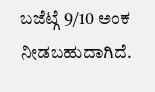ಬಜೆಟ್ಗೆ 9/10 ಅಂಕ ನೀಡಬಹುದಾಗಿದೆ.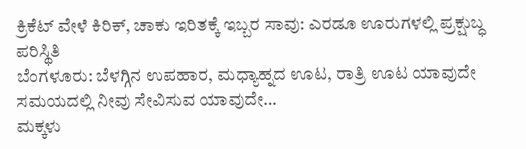ಕ್ರಿಕೆಟ್ ವೇಳೆ ಕಿರಿಕ್, ಚಾಕು ಇರಿತಕ್ಕೆ ಇಬ್ಬರ ಸಾವು: ಎರಡೂ ಊರುಗಳಲ್ಲಿ ಪ್ರಕ್ಷುಬ್ಧ ಪರಿಸ್ಥಿತಿ
ಬೆಂಗಳೂರು: ಬೆಳಗ್ಗಿನ ಉಪಹಾರ, ಮಧ್ಯಾಹ್ನದ ಊಟ, ರಾತ್ರಿ ಊಟ ಯಾವುದೇ ಸಮಯದಲ್ಲಿ ನೀವು ಸೇವಿಸುವ ಯಾವುದೇ…
ಮಕ್ಕಳು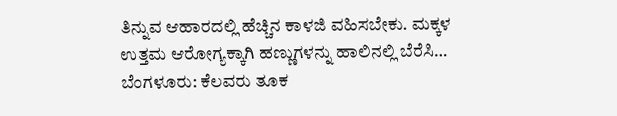ತಿನ್ನುವ ಆಹಾರದಲ್ಲಿ ಹೆಚ್ಚಿನ ಕಾಳಜಿ ವಹಿಸಬೇಕು. ಮಕ್ಕಳ ಉತ್ತಮ ಆರೋಗ್ಯಕ್ಕಾಗಿ ಹಣ್ಣುಗಳನ್ನು ಹಾಲಿನಲ್ಲಿ ಬೆರೆಸಿ…
ಬೆಂಗಳೂರು: ಕೆಲವರು ತೂಕ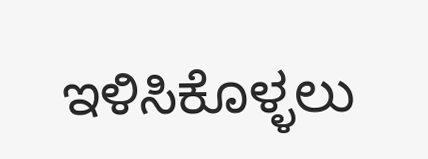ಇಳಿಸಿಕೊಳ್ಳಲು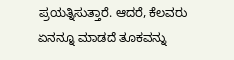ಪ್ರಯತ್ನಿಸುತ್ತಾರೆ. ಆದರೆ, ಕೆಲವರು ಏನನ್ನೂ ಮಾಡದೆ ತೂಕವನ್ನು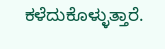ಕಳೆದುಕೊಳ್ಳುತ್ತಾರೆ.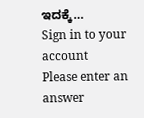ಇದಕ್ಕೆ…
Sign in to your account
Please enter an answer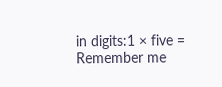in digits:1 × five =
Remember me